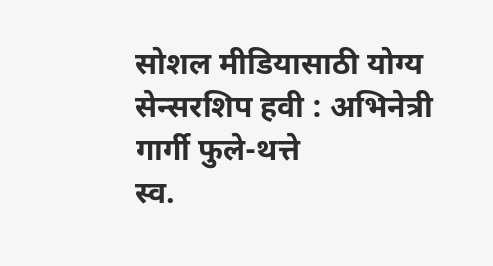सोशल मीडियासाठी योग्य सेन्सरशिप हवी : अभिनेत्री गार्गी फुले-थत्ते
स्व.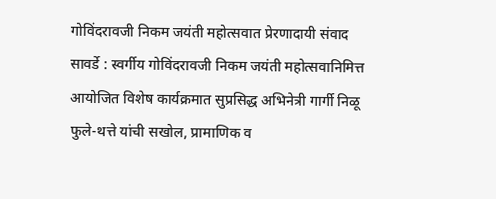गोविंदरावजी निकम जयंती महोत्सवात प्रेरणादायी संवाद
सावर्डे : स्वर्गीय गोविंदरावजी निकम जयंती महोत्सवानिमित्त आयोजित विशेष कार्यक्रमात सुप्रसिद्ध अभिनेत्री गार्गी निळू फुले-थत्ते यांची सखोल, प्रामाणिक व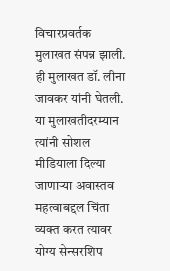विचारप्रवर्तक मुलाखत संपन्न झाली. ही मुलाखत डॉ. लीना जावकर यांनी घेतली. या मुलाखतीदरम्यान त्यांनी सोशल मीडियाला दिल्या जाणाऱ्या अवास्तव महत्वाबद्दल चिंता व्यक्त करत त्यावर योग्य सेन्सरशिप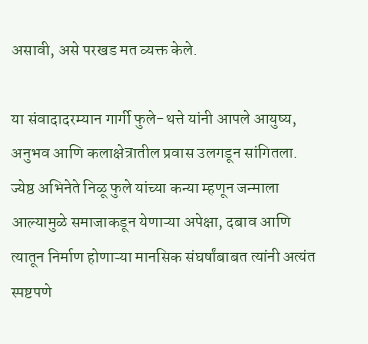असावी, असे परखड मत व्यक्त केले.

या संवादादरम्यान गार्गी फुले-थत्ते यांनी आपले आयुष्य, अनुभव आणि कलाक्षेत्रातील प्रवास उलगडून सांगितला. ज्येष्ठ अभिनेते निळू फुले यांच्या कन्या म्हणून जन्माला आल्यामुळे समाजाकडून येणाऱ्या अपेक्षा, दबाव आणि त्यातून निर्माण होणाऱ्या मानसिक संघर्षांबाबत त्यांनी अत्यंत स्पष्टपणे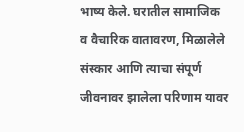भाष्य केले. घरातील सामाजिक व वैचारिक वातावरण, मिळालेले संस्कार आणि त्याचा संपूर्ण जीवनावर झालेला परिणाम यावर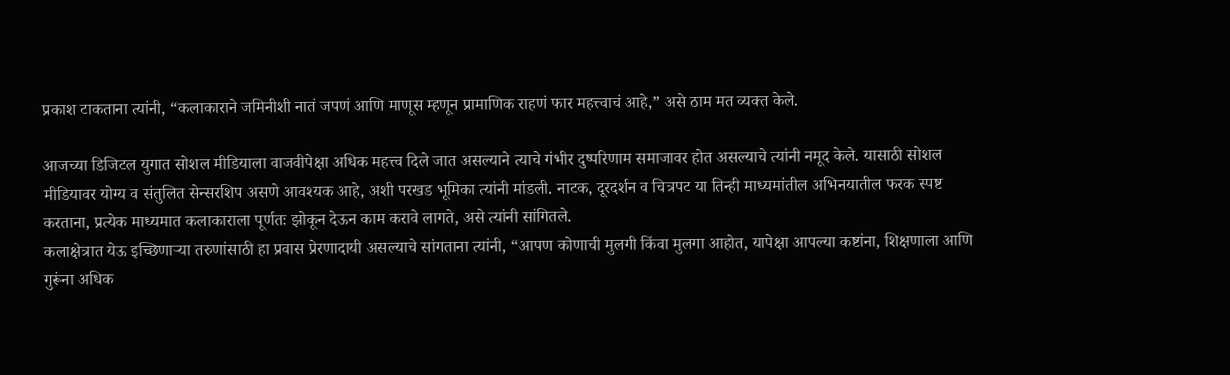प्रकाश टाकताना त्यांनी, “कलाकाराने जमिनीशी नातं जपणं आणि माणूस म्हणून प्रामाणिक राहणं फार महत्त्वाचं आहे,” असे ठाम मत व्यक्त केले.

आजच्या डिजिटल युगात सोशल मीडियाला वाजवीपेक्षा अधिक महत्त्व दिले जात असल्याने त्याचे गंभीर दुष्परिणाम समाजावर होत असल्याचे त्यांनी नमूद केले. यासाठी सोशल मीडियावर योग्य व संतुलित सेन्सरशिप असणे आवश्यक आहे, अशी परखड भूमिका त्यांनी मांडली. नाटक, दूरदर्शन व चित्रपट या तिन्ही माध्यमांतील अभिनयातील फरक स्पष्ट करताना, प्रत्येक माध्यमात कलाकाराला पूर्णतः झोकून देऊन काम करावे लागते, असे त्यांनी सांगितले.
कलाक्षेत्रात येऊ इच्छिणाऱ्या तरुणांसाठी हा प्रवास प्रेरणादायी असल्याचे सांगताना त्यांनी, “आपण कोणाची मुलगी किंवा मुलगा आहोत, यापेक्षा आपल्या कष्टांना, शिक्षणाला आणि गुरूंना अधिक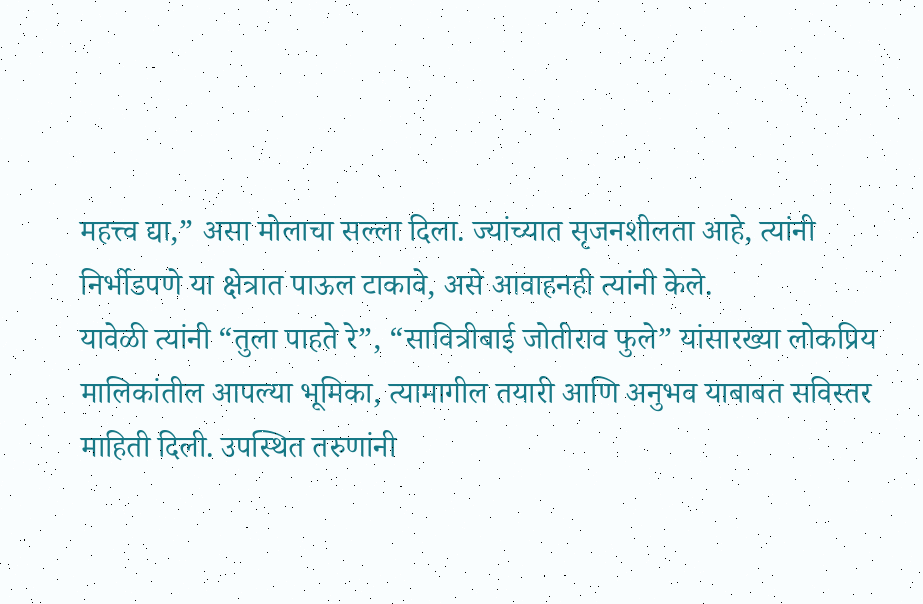महत्त्व द्या,” असा मोलाचा सल्ला दिला. ज्यांच्यात सृजनशीलता आहे, त्यांनी निर्भीडपणे या क्षेत्रात पाऊल टाकावे, असे आवाहनही त्यांनी केले.
यावेळी त्यांनी “तुला पाहते रे”, “सावित्रीबाई जोतीराव फुले” यांसारख्या लोकप्रिय मालिकांतील आपल्या भूमिका, त्यामागील तयारी आणि अनुभव याबाबत सविस्तर माहिती दिली. उपस्थित तरुणांनी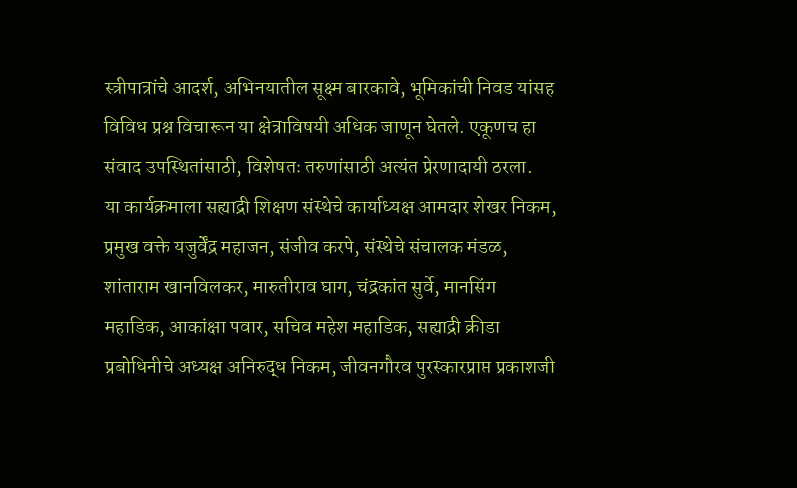स्त्रीपात्रांचे आदर्श, अभिनयातील सूक्ष्म बारकावे, भूमिकांची निवड यांसह विविध प्रश्न विचारून या क्षेत्राविषयी अधिक जाणून घेतले. एकूणच हा संवाद उपस्थितांसाठी, विशेषतः तरुणांसाठी अत्यंत प्रेरणादायी ठरला.
या कार्यक्रमाला सह्याद्री शिक्षण संस्थेचे कार्याध्यक्ष आमदार शेखर निकम, प्रमुख वक्ते यजुर्वेंद्र महाजन, संजीव करपे, संस्थेचे संचालक मंडळ, शांताराम खानविलकर, मारुतीराव घाग, चंद्रकांत सुर्वे, मानसिंग महाडिक, आकांक्षा पवार, सचिव महेश महाडिक, सह्याद्री क्रीडा प्रबोधिनीचे अध्यक्ष अनिरुद्ध निकम, जीवनगौरव पुरस्कारप्राप्त प्रकाशजी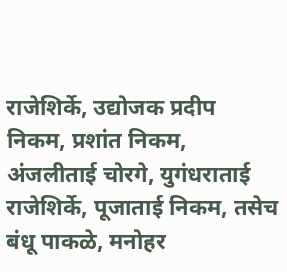राजेशिर्के, उद्योजक प्रदीप निकम, प्रशांत निकम, अंजलीताई चोरगे, युगंधराताई राजेशिर्के, पूजाताई निकम, तसेच बंधू पाकळे, मनोहर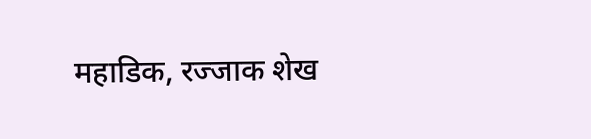महाडिक, रज्जाक शेख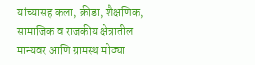यांच्यासह कला, क्रीडा, शैक्षणिक, सामाजिक व राजकीय क्षेत्रातील मान्यवर आणि ग्रामस्थ मोठ्या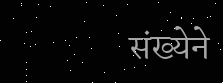संख्येने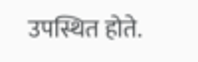उपस्थित होते.